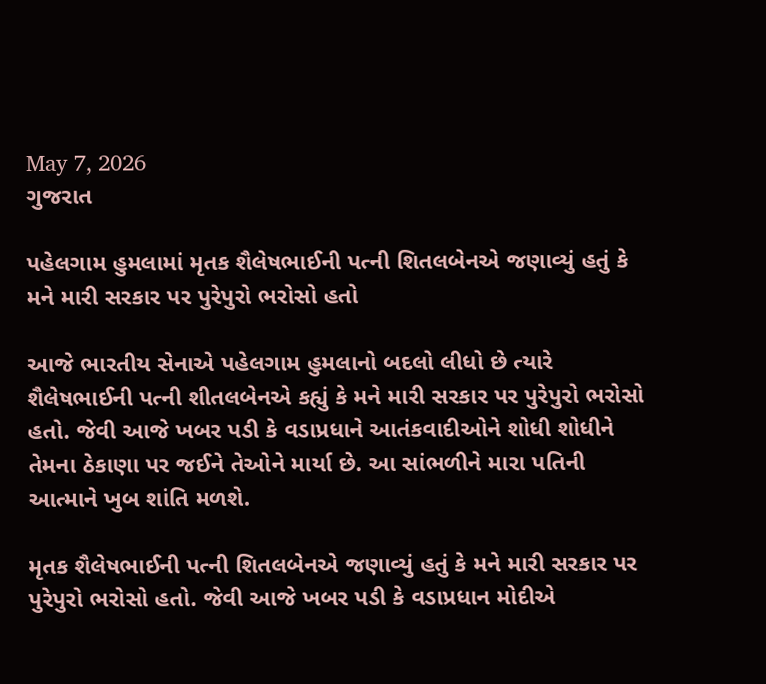May 7, 2026
ગુજરાત

પહેલગામ હુમલામાં મૃતક શૈલેષભાઈની પત્ની શિતલબેનએ જણાવ્યું હતું કે મને મારી સરકાર પર પુરેપુરો ભરોસો હતો

આજે ભારતીય સેનાએ પહેલગામ હુમલાનો બદલો લીધો છે ત્યારે શૈલેષભાઈની પત્ની શીતલબેનએ કહ્યું કે મને મારી સરકાર પર પુરેપુરો ભરોસો હતો. જેવી આજે ખબર પડી કે વડાપ્રધાને આતંકવાદીઓને શોધી શોધીને તેમના ઠેકાણા પર જઈને તેઓને માર્યા છે. આ સાંભળીને મારા પતિની આત્માને ખુબ શાંતિ મળશે.

મૃતક શૈલેષભાઈની પત્ની શિતલબેનએ જણાવ્યું હતું કે મને મારી સરકાર પર પુરેપુરો ભરોસો હતો. જેવી આજે ખબર પડી કે વડાપ્રધાન મોદીએ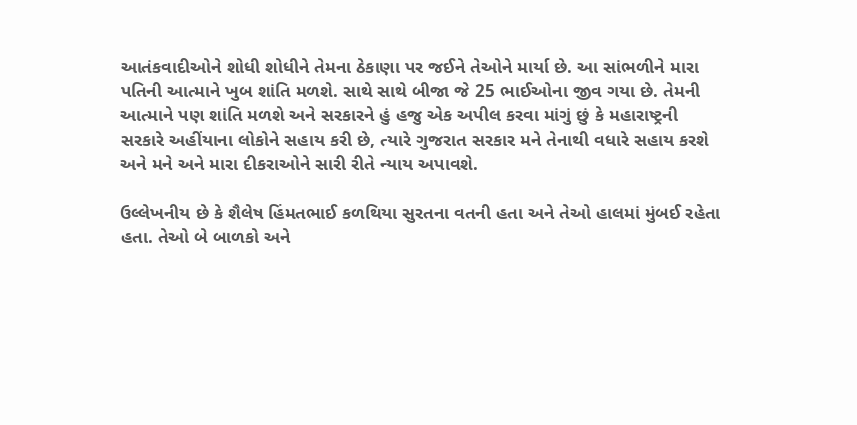આતંકવાદીઓને શોધી શોધીને તેમના ઠેકાણા પર જઈને તેઓને માર્યા છે. આ સાંભળીને મારા પતિની આત્માને ખુબ શાંતિ મળશે. સાથે સાથે બીજા જે 25 ભાઈઓના જીવ ગયા છે. તેમની આત્માને પણ શાંતિ મળશે અને સરકારને હું હજુ એક અપીલ કરવા માંગું છું કે મહારાષ્ટ્રની સરકારે અહીંયાના લોકોને સહાય કરી છે, ત્યારે ગુજરાત સરકાર મને તેનાથી વધારે સહાય કરશે અને મને અને મારા દીકરાઓને સારી રીતે ન્યાય અપાવશે.

ઉલ્લેખનીય છે કે શૈલેષ હિંમતભાઈ કળથિયા સુરતના વતની હતા અને તેઓ હાલમાં મુંબઈ રહેતા હતા. તેઓ બે બાળકો અને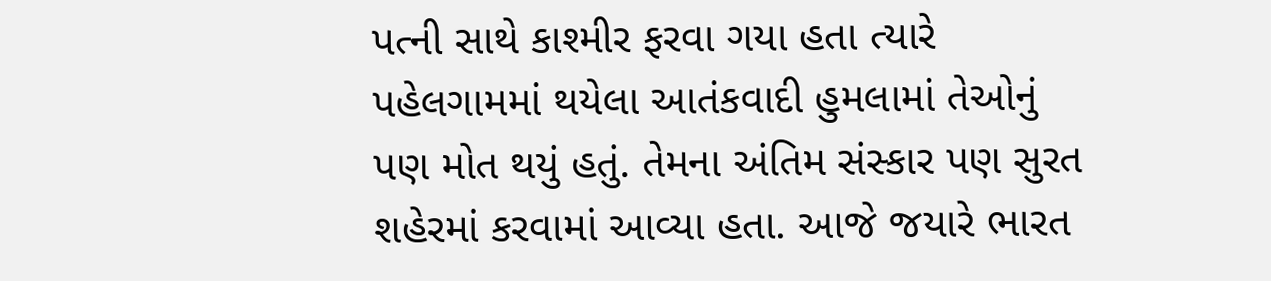પત્ની સાથે કાશ્મીર ફરવા ગયા હતા ત્યારે પહેલગામમાં થયેલા આતંકવાદી હુમલામાં તેઓનું પણ મોત થયું હતું. તેમના અંતિમ સંસ્કાર પણ સુરત શહેરમાં કરવામાં આવ્યા હતા. આજે જયારે ભારત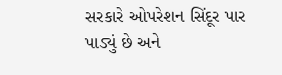સરકારે ઓપરેશન સિંદૂર પાર પાડ્યું છે અને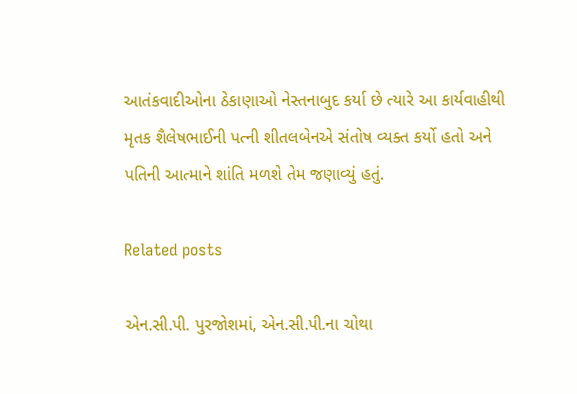આતંકવાદીઓના ઠેકાણાઓ નેસ્તનાબુદ કર્યા છે ત્યારે આ કાર્યવાહીથી મૃતક શૈલેષભાઈની પત્ની શીતલબેનએ સંતોષ વ્યક્ત કર્યો હતો અને પતિની આત્માને શાંતિ મળશે તેમ જણાવ્યું હતું.

Related posts

એન.સી.પી. પુરજોશમાં, એન.સી.પી.ના ચોથા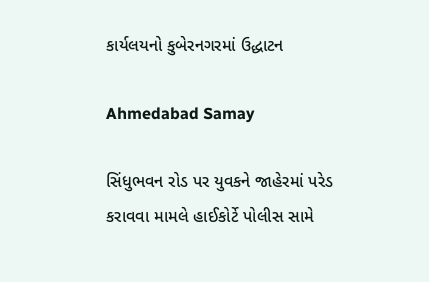કાર્યલયનો કુબેરનગરમાં ઉદ્ધાટન

Ahmedabad Samay

સિંધુભવન રોડ પર યુવકને જાહેરમાં પરેડ કરાવવા મામલે હાઈકોર્ટે પોલીસ સામે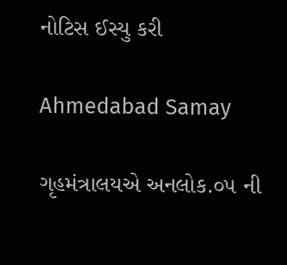નોટિસ ઈસ્યુ કરી

Ahmedabad Samay

ગૃહમંત્રાલયએ અનલોક.૦૫ ની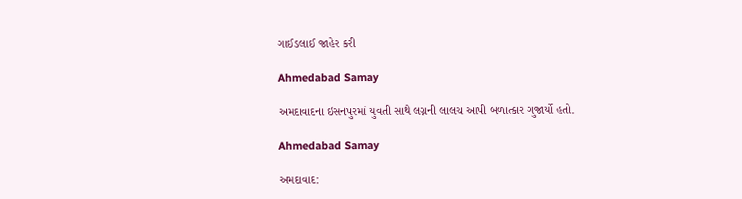ગાઈડલાઈ જાહેર કરી

Ahmedabad Samay

અમદાવાદના ઇસનપુરમાં યુવતી સાથે લગ્નની લાલચ આપી બળાત્કાર ગુજાર્યો હતો.

Ahmedabad Samay

અમદાવાદ: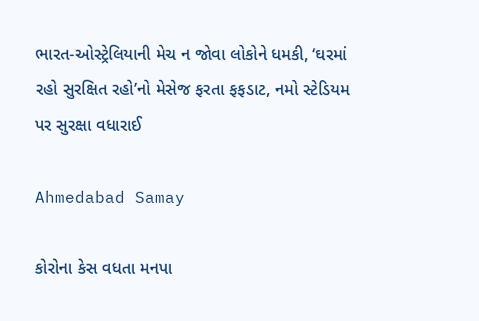ભારત-ઓસ્ટ્રેલિયાની મેચ ન જોવા લોકોને ધમકી, ‘ઘરમાં રહો સુરક્ષિત રહો’નો મેસેજ ફરતા ફફડાટ, નમો સ્ટેડિયમ પર સુરક્ષા વધારાઈ

Ahmedabad Samay

કોરોના કેસ વધતા મનપા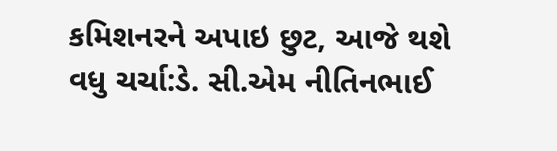કમિશનરને અપાઇ છુટ, આજે થશે વધુ ચર્ચા:ડે. સી.એમ નીતિનભાઈ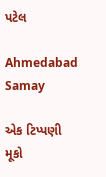પટેલ

Ahmedabad Samay

એક ટિપ્પણી મૂકો